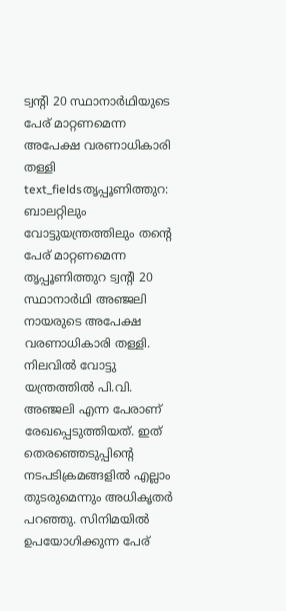ട്വന്റി 20 സ്ഥാനാർഥിയുടെ പേര് മാറ്റണമെന്ന അപേക്ഷ വരണാധികാരി തള്ളി
text_fieldsതൃപ്പൂണിത്തുറ: ബാലറ്റിലും വോട്ടുയന്ത്രത്തിലും തന്റെ പേര് മാറ്റണമെന്ന തൃപ്പൂണിത്തുറ ട്വന്റി 20 സ്ഥാനാർഥി അഞ്ജലി നായരുടെ അപേക്ഷ വരണാധികാരി തള്ളി. നിലവിൽ വോട്ടു യന്ത്രത്തിൽ പി.വി. അഞ്ജലി എന്ന പേരാണ് രേഖപ്പെടുത്തിയത്. ഇത് തെരഞ്ഞെടുപ്പിന്റെ നടപടിക്രമങ്ങളിൽ എല്ലാം തുടരുമെന്നും അധികൃതർ പറഞ്ഞു. സിനിമയിൽ ഉപയോഗിക്കുന്ന പേര്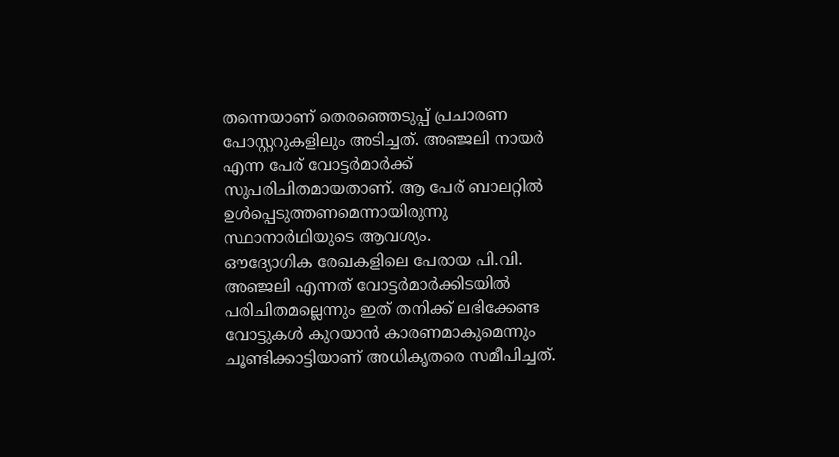തന്നെയാണ് തെരഞ്ഞെടുപ്പ് പ്രചാരണ പോസ്റ്ററുകളിലും അടിച്ചത്. അഞ്ജലി നായർ എന്ന പേര് വോട്ടർമാർക്ക് സുപരിചിതമായതാണ്. ആ പേര് ബാലറ്റിൽ ഉൾപ്പെടുത്തണമെന്നായിരുന്നു സ്ഥാനാർഥിയുടെ ആവശ്യം.
ഔദ്യോഗിക രേഖകളിലെ പേരായ പി.വി. അഞ്ജലി എന്നത് വോട്ടർമാർക്കിടയിൽ പരിചിതമല്ലെന്നും ഇത് തനിക്ക് ലഭിക്കേണ്ട വോട്ടുകൾ കുറയാൻ കാരണമാകുമെന്നും ചൂണ്ടിക്കാട്ടിയാണ് അധികൃതരെ സമീപിച്ചത്.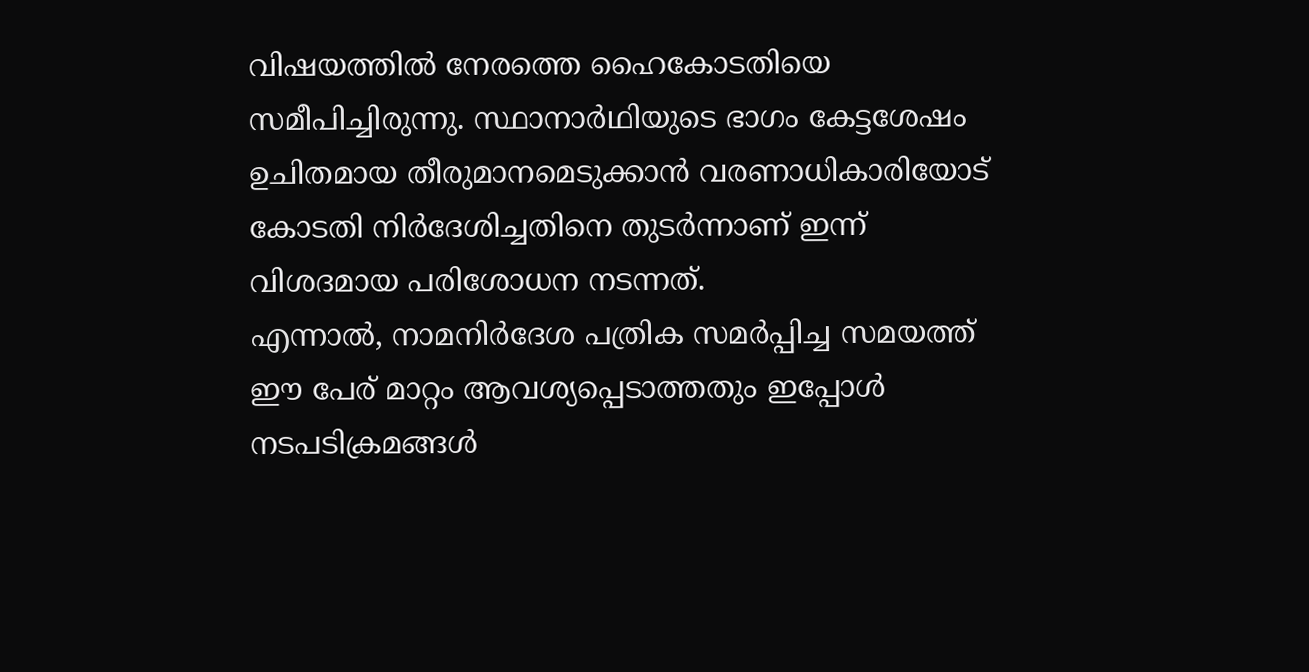വിഷയത്തിൽ നേരത്തെ ഹൈകോടതിയെ സമീപിച്ചിരുന്നു. സ്ഥാനാർഥിയുടെ ഭാഗം കേട്ടശേഷം ഉചിതമായ തീരുമാനമെടുക്കാൻ വരണാധികാരിയോട് കോടതി നിർദേശിച്ചതിനെ തുടർന്നാണ് ഇന്ന് വിശദമായ പരിശോധന നടന്നത്.
എന്നാൽ, നാമനിർദേശ പത്രിക സമർപ്പിച്ച സമയത്ത് ഈ പേര് മാറ്റം ആവശ്യപ്പെടാത്തതും ഇപ്പോൾ നടപടിക്രമങ്ങൾ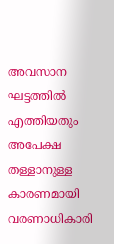അവസാന ഘട്ടത്തിൽ എത്തിയതും അപേക്ഷ തള്ളാനുള്ള കാരണമായി വരണാധികാരി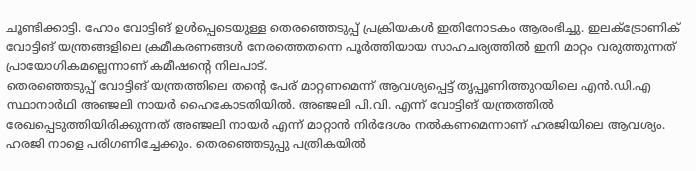ചൂണ്ടിക്കാട്ടി. ഹോം വോട്ടിങ് ഉൾപ്പെടെയുള്ള തെരഞ്ഞെടുപ്പ് പ്രക്രിയകൾ ഇതിനോടകം ആരംഭിച്ചു. ഇലക്ട്രോണിക് വോട്ടിങ് യന്ത്രങ്ങളിലെ ക്രമീകരണങ്ങൾ നേരത്തെതന്നെ പൂർത്തിയായ സാഹചര്യത്തിൽ ഇനി മാറ്റം വരുത്തുന്നത് പ്രായോഗികമല്ലെന്നാണ് കമീഷന്റെ നിലപാട്.
തെരഞ്ഞെടുപ്പ് വോട്ടിങ് യന്ത്രത്തിലെ തന്റെ പേര് മാറ്റണമെന്ന് ആവശ്യപ്പെട്ട് തൃപ്പൂണിത്തുറയിലെ എൻ.ഡി.എ സ്ഥാനാർഥി അഞ്ജലി നായർ ഹൈകോടതിയിൽ. അഞ്ജലി പി.വി. എന്ന് വോട്ടിങ് യന്ത്രത്തിൽ രേഖപ്പെടുത്തിയിരിക്കുന്നത് അഞ്ജലി നായർ എന്ന് മാറ്റാൻ നിർദേശം നൽകണമെന്നാണ് ഹരജിയിലെ ആവശ്യം. ഹരജി നാളെ പരിഗണിച്ചേക്കും. തെരഞ്ഞെടുപ്പു പത്രികയിൽ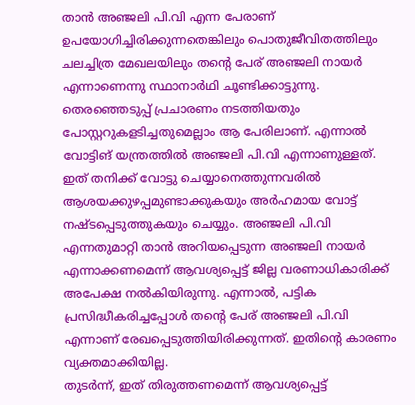താൻ അഞ്ജലി പി.വി എന്ന പേരാണ് ഉപയോഗിച്ചിരിക്കുന്നതെങ്കിലും പൊതുജീവിതത്തിലും ചലച്ചിത്ര മേഖലയിലും തന്റെ പേര് അഞ്ജലി നായർ എന്നാണെന്നു സ്ഥാനാർഥി ചൂണ്ടിക്കാട്ടുന്നു.
തെരഞ്ഞെടുപ്പ് പ്രചാരണം നടത്തിയതും പോസ്റ്ററുകളടിച്ചതുമെല്ലാം ആ പേരിലാണ്. എന്നാൽ വോട്ടിങ് യന്ത്രത്തിൽ അഞ്ജലി പി.വി എന്നാണുള്ളത്. ഇത് തനിക്ക് വോട്ടു ചെയ്യാനെത്തുന്നവരിൽ ആശയക്കുഴപ്പമുണ്ടാക്കുകയും അർഹമായ വോട്ട് നഷ്ടപ്പെടുത്തുകയും ചെയ്യും. അഞ്ജലി പി.വി എന്നതുമാറ്റി താൻ അറിയപ്പെടുന്ന അഞ്ജലി നായർ എന്നാക്കണമെന്ന് ആവശ്യപ്പെട്ട് ജില്ല വരണാധികാരിക്ക് അപേക്ഷ നൽകിയിരുന്നു. എന്നാൽ, പട്ടിക പ്രസിദ്ധീകരിച്ചപ്പോൾ തന്റെ പേര് അഞ്ജലി പി.വി എന്നാണ് രേഖപ്പെടുത്തിയിരിക്കുന്നത്. ഇതിന്റെ കാരണം വ്യക്തമാക്കിയില്ല.
തുടർന്ന്, ഇത് തിരുത്തണമെന്ന് ആവശ്യപ്പെട്ട്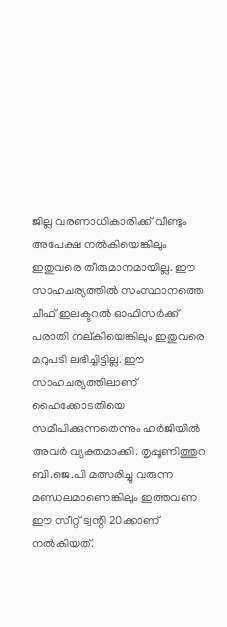ജില്ല വരണാധികാരിക്ക് വീണ്ടും അപേക്ഷ നൽകിയെങ്കിലും ഇതുവരെ തീരുമാനമായില്ല. ഈ സാഹചര്യത്തിൽ സംസ്ഥാനത്തെ ചീഫ് ഇലക്ടറൽ ഓഫിസർക്ക് പരാതി നല്കിയെങ്കിലും ഇതുവരെ മറുപടി ലഭിച്ചിട്ടില്ല. ഈ സാഹചര്യത്തിലാണ് ഹൈക്കോടതിയെ സമീപിക്കുന്നതെന്നും ഹർജിയിൽ അവർ വ്യക്തമാക്കി. തൃപ്പൂണിത്തുറ ബി.ജെ.പി മത്സരിച്ചു വരുന്ന മണ്ഡലമാണെങ്കിലും ഇത്തവണ ഈ സീറ്റ് ട്വന്റി 20ക്കാണ് നൽകിയത്.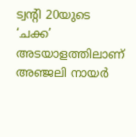ട്വന്റി 20യുടെ ‘ചക്ക’ അടയാളത്തിലാണ് അഞ്ജലി നായർ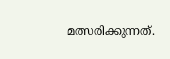മത്സരിക്കുന്നത്.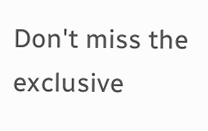Don't miss the exclusive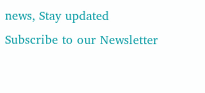news, Stay updated
Subscribe to our Newsletter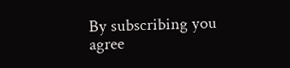By subscribing you agree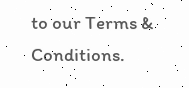to our Terms & Conditions.